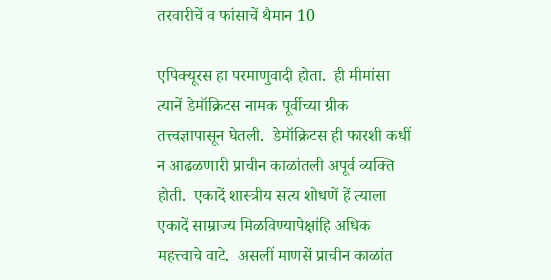तरवारीचें व फांसाचें थैमान 10

एपिक्यूरस हा परमाणुवादी होता.  ही मीमांसा त्यानें डेमॉक्रिटस नामक पूर्वीच्या ग्रीक तत्त्वज्ञापासून घेतली.  डेमॉक्रिटस ही फारशी कधीं न आढळणारी प्राचीन काळांतली अपूर्व व्यक्ति होती.  एकादें शास्त्रीय सत्य शोधणें हें त्याला एकादें साम्राज्य मिळविण्यापेक्षांहि अधिक महत्त्वाचे वाटे.  असलीं माणसें प्राचीन काळांत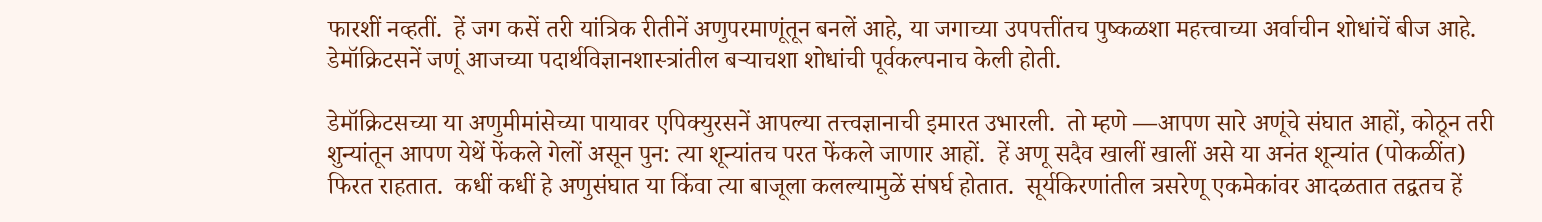फारशीं नव्हतीं.  हें जग कसें तरी यांत्रिक रीतीनें अणुपरमाणूंतून बनलें आहे, या जगाच्या उपपत्तींतच पुष्कळशा महत्त्वाच्या अर्वाचीन शोधांचें बीज आहे.  डेमॉक्रिटसनें जणूं आजच्या पदार्थविज्ञानशास्त्रांतील बर्‍याचशा शोधांची पूर्वकल्पनाच केली होती.

डेमॉक्रिटसच्या या अणुमीमांसेच्या पायावर एपिक्युरसनें आपल्या तत्त्वज्ञानाची इमारत उभारली.  तो म्हणे —आपण सारे अणूंचे संघात आहों, कोठून तरी शुन्यांतून आपण येथें फेंकले गेलों असून पुन: त्या शून्यांतच परत फेंकले जाणार आहों.  हें अणू सदैव खालीं खालीं असे या अनंत शून्यांत (पोकळींत) फिरत राहतात.  कधीं कधीं हे अणुसंघात या किंवा त्या बाजूला कलल्यामुळें संषर्घ होतात.  सूर्यकिरणांतील त्रसरेणू एकमेकांवर आदळतात तद्वतच हें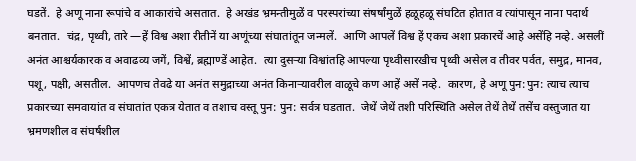घडतें.  हे अणू नाना रूपांचे व आकारांचे असतात.  हे अखंड भ्रमन्तीमुळें व परस्परांच्या संषर्षांमुळें हळूहळू संघटित होतात व त्यांपासून नाना पदार्थ बनतात.  चंद्र, पृथ्वी, तारे —हें विश्व अशा रीतीनें या अणूंच्या संघातांतून जन्मलें.  आणि आपलें विश्व हें एकच अशा प्रकारचें आहे असेंहि नव्हे. असलीं अनंत आश्चर्यकारक व अवाढव्य जगें, विश्वें, ब्रह्माण्डें आहेत.  त्या दुसर्‍या विश्वांतहि आपल्या पृथ्वीसारखीच पृथ्वी असेल व तीवर पर्वत, समुद्र, मानव, पशू, पक्षी, असतील.  आपणच तेवढे या अनंत समुद्राच्या अनंत किनार्‍यावरील वाळूचे कण आहें असें नव्हे.  कारण, हे अणू पुन:पुन: त्याच त्याच प्रकारच्या समवायांत व संघातांत एकत्र येतात व तशाच वस्तू पुन: पुन: सर्वत्र घडतात.  जेथें जेथें तशी परिस्थिति असेल तेथें तेथें तसेंच वस्तुजात या भ्रमणशील व संघर्षशील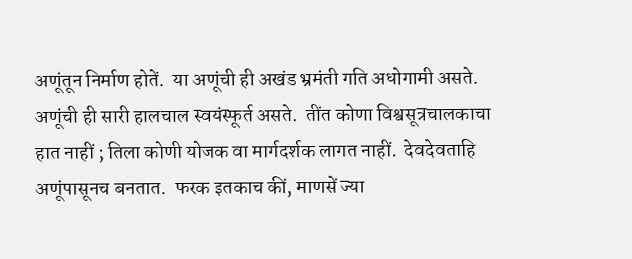अणूंतून निर्माण होतें.  या अणूंची ही अखंड भ्रमंती गति अधोगामी असते.  अणूंची ही सारी हालचाल स्वयंस्फूर्त असते.  तींत कोणा विश्वसूत्रचालकाचा हात नाहीं ; तिला कोणी योजक वा मार्गदर्शक लागत नाहीं.  देवदेवताहि अणूंपासूनच बनतात.  फरक इतकाच कीं, माणसें ज्या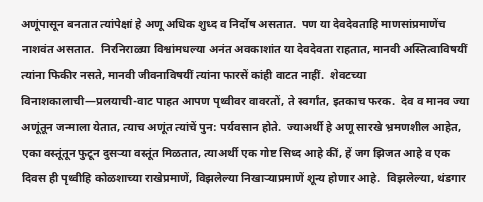अणूंपासून बनतात त्यांपेक्षां हे अणू अधिक शुध्द व निर्दोष असतात.  पण या देवदेवताहि माणसांप्रमाणेंच नाशवंत असतात.  निरनिराळ्या विश्वांमधल्या अनंत अवकाशांत या देवदेवता राहतात, मानवी अस्तित्वाविषयीं त्यांना फिकीर नसते, मानवी जीवनाविषयीं त्यांना फारसें कांही वाटत नाहीं.  शेवटच्या विनाशकालाची—प्रलयाची-वाट पाहत आपण पृथ्वीवर वावरतों, ते स्वर्गांत, इतकाच फरक.  देव व मानव ज्या अणूंतून जन्माला येतात, त्याच अणूंत त्यांचें पुन: पर्यवसान होते.  ज्याअर्थी हे अणू सारखे भ्रमणशील आहेत, एका वस्तूंतून फुटून दुसर्‍या वस्तूंत मिळतात, त्याअर्थी एक गोष्ट सिध्द आहे कीं, हें जग झिजत आहे व एक दिवस ही पृथ्वीहि कोळशाच्या राखेप्रमाणें, विझलेल्या निखार्‍याप्रमाणें शून्य होणार आहे.  विझलेल्या, थंडगार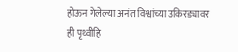होऊन गेलेल्या अनंत विश्वांच्या उकिरड्यावर ही पृथ्वीहि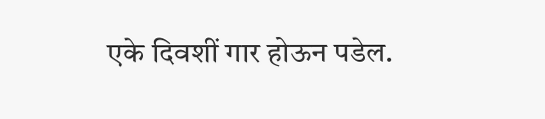एके दिवशीं गार होऊन पडेल.